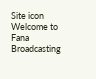Site icon Welcome to Fana Broadcasting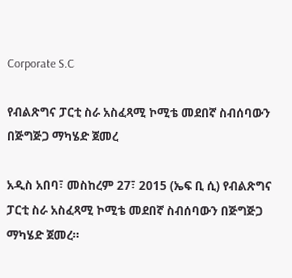Corporate S.C

የብልጽግና ፓርቲ ስራ አስፈጻሚ ኮሚቴ መደበኛ ስብሰባውን በጅግጅጋ ማካሄድ ጀመረ

አዲስ አበባ፣ መስከረም 27፣ 2015 (ኤፍ ቢ ሲ) የብልጽግና ፓርቲ ስራ አስፈጻሚ ኮሚቴ መደበኛ ስብሰባውን በጅግጅጋ ማካሄድ ጀመረ።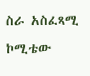ስራ አስፈጻሚ ኮሚቴው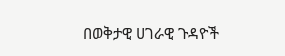በወቅታዊ ሀገራዊ ጉዳዮች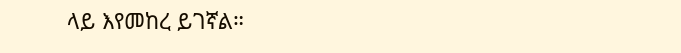ላይ እየመከረ ይገኛል።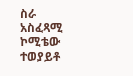ስራ አስፈጻሚ ኮሚቴው ተወያይቶ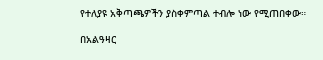የተለያዩ አቅጣጫዎችን ያስቀምጣል ተብሎ ነው የሚጠበቀው።

በአልዓዛር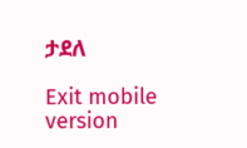ታደለ

Exit mobile version